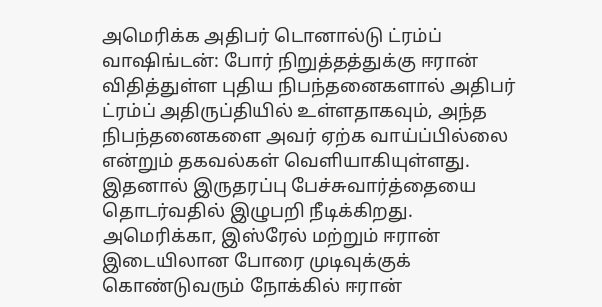அமெரிக்க அதிபர் டொனால்டு ட்ரம்ப்
வாஷிங்டன்: போர் நிறுத்தத்துக்கு ஈரான் விதித்துள்ள புதிய நிபந்தனைகளால் அதிபர் ட்ரம்ப் அதிருப்தியில் உள்ளதாகவும், அந்த நிபந்தனைகளை அவர் ஏற்க வாய்ப்பில்லை என்றும் தகவல்கள் வெளியாகியுள்ளது. இதனால் இருதரப்பு பேச்சுவார்த்தையை தொடர்வதில் இழுபறி நீடிக்கிறது.
அமெரிக்கா, இஸ்ரேல் மற்றும் ஈரான் இடையிலான போரை முடிவுக்குக் கொண்டுவரும் நோக்கில் ஈரான்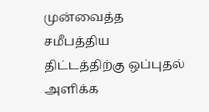முன்வைத்த சமீபத்திய திட்டத்திற்கு ஒப்புதல் அளிக்க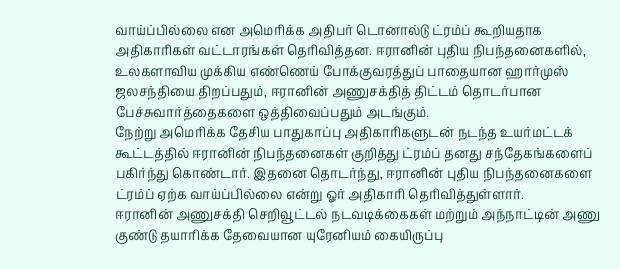வாய்ப்பில்லை என அமெரிக்க அதிபர் டொனால்டு ட்ரம்ப் கூறியதாக அதிகாரிகள் வட்டாரங்கள் தெரிவித்தன. ஈரானின் புதிய நிபந்தனைகளில், உலகளாவிய முக்கிய எண்ணெய் போக்குவரத்துப் பாதையான ஹார்முஸ் ஜலசந்தியை திறப்பதும், ஈரானின் அணுசக்தித் திட்டம் தொடர்பான பேச்சுவார்த்தைகளை ஒத்திவைப்பதும் அடங்கும்.
நேற்று அமெரிக்க தேசிய பாதுகாப்பு அதிகாரிகளுடன் நடந்த உயர்மட்டக் கூட்டத்தில் ஈரானின் நிபந்தனைகள் குறித்து ட்ரம்ப் தனது சந்தேகங்களைப் பகிர்ந்து கொண்டார். இதனை தொடர்ந்து, ஈரானின் புதிய நிபந்தனைகளை ட்ரம்ப் ஏற்க வாய்ப்பில்லை என்று ஓர் அதிகாரி தெரிவித்துள்ளார்.
ஈரானின் அணுசக்தி செறிவூட்டல் நடவடிக்கைகள் மற்றும் அந்நாட்டின் அணு குண்டு தயாரிக்க தேவையான யுரேனியம் கையிருப்பு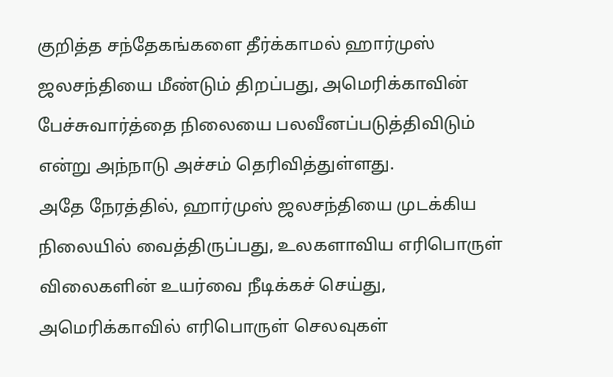குறித்த சந்தேகங்களை தீர்க்காமல் ஹார்முஸ் ஜலசந்தியை மீண்டும் திறப்பது, அமெரிக்காவின் பேச்சுவார்த்தை நிலையை பலவீனப்படுத்திவிடும் என்று அந்நாடு அச்சம் தெரிவித்துள்ளது.
அதே நேரத்தில், ஹார்முஸ் ஜலசந்தியை முடக்கிய நிலையில் வைத்திருப்பது, உலகளாவிய எரிபொருள் விலைகளின் உயர்வை நீடிக்கச் செய்து, அமெரிக்காவில் எரிபொருள் செலவுகள்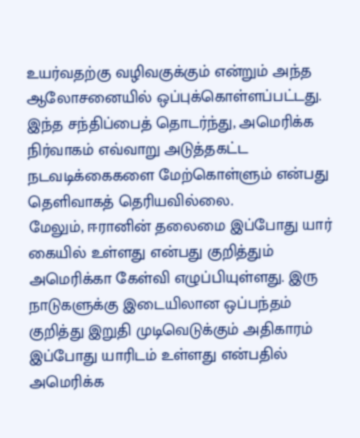உயர்வதற்கு வழிவகுக்கும் என்றும் அந்த ஆலோசனையில் ஒப்புக்கொள்ளப்பட்டது. இந்த சந்திப்பைத் தொடர்ந்து, அமெரிக்க நிர்வாகம் எவ்வாறு அடுத்தகட்ட நடவடிக்கைகளை மேற்கொள்ளும் என்பது தெளிவாகத் தெரியவில்லை.
மேலும், ஈரானின் தலைமை இப்போது யார் கையில் உள்ளது என்பது குறித்தும் அமெரிக்கா கேள்வி எழுப்பியுள்ளது. இரு நாடுகளுக்கு இடையிலான ஒப்பந்தம் குறித்து இறுதி முடிவெடுக்கும் அதிகாரம் இப்போது யாரிடம் உள்ளது என்பதில் அமெரிக்க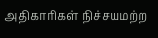அதிகாரிகள் நிச்சயமற்ற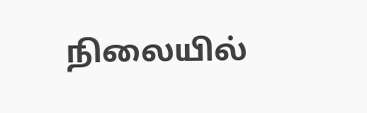நிலையில்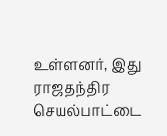உள்ளனர், இது ராஜதந்திர செயல்பாட்டை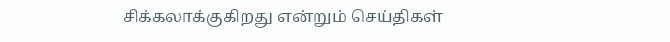சிக்கலாக்குகிறது என்றும் செய்திகள்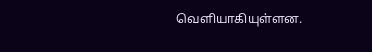வெளியாகியுள்ளன.